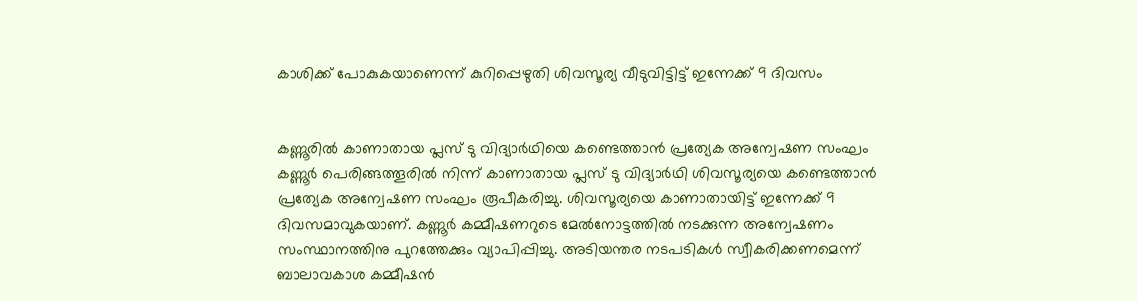കാശിക്ക് പോകുകയാണെന്ന് കുറിപ്പെഴുതി ശിവസൂര്യ വീടുവിട്ടിട്ട് ഇന്നേക്ക് 9 ദിവസം


കണ്ണൂരിൽ കാണാതായ പ്ലസ് ടു വിദ്യാർഥിയെ കണ്ടെത്താൻ പ്രത്യേക അന്വേഷണ സംഘം കണ്ണൂർ പെരിങ്ങത്തൂരിൽ നിന്ന് കാണാതായ പ്ലസ് ടു വിദ്യാർഥി ശിവസൂര്യയെ കണ്ടെത്താൻ പ്രത്യേക അന്വേഷണ സംഘം രൂപീകരിച്ചു. ശിവസൂര്യയെ കാണാതായിട്ട് ഇന്നേക്ക് 9 ദിവസമാവുകയാണ്. കണ്ണൂർ കമ്മീഷണറുടെ മേൽനോട്ടത്തിൽ നടക്കുന്ന അന്വേഷണം സംസ്ഥാനത്തിനു പുറത്തേക്കും വ്യാപിപ്പിച്ചു. അടിയന്തര നടപടികൾ സ്വീകരിക്കണമെന്ന് ബാലാവകാശ കമ്മീഷൻ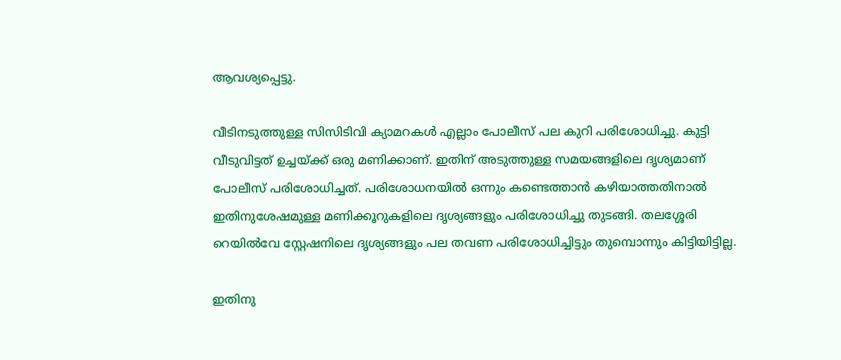ആവശ്യപ്പെട്ടു.

വീടിനടുത്തുള്ള സിസിടിവി ക്യാമറകൾ എല്ലാം പോലീസ് പല കുറി പരിശോധിച്ചു. കുട്ടി വീടുവിട്ടത് ഉച്ചയ്ക്ക് ഒരു മണിക്കാണ്. ഇതിന് അടുത്തുള്ള സമയങ്ങളിലെ ദൃശ്യമാണ് പോലീസ് പരിശോധിച്ചത്. പരിശോധനയിൽ ഒന്നും കണ്ടെത്താൻ കഴിയാത്തതിനാൽ ഇതിനുശേഷമുള്ള മണിക്കൂറുകളിലെ ദൃശ്യങ്ങളും പരിശോധിച്ചു തുടങ്ങി. തലശ്ശേരി റെയിൽവേ സ്റ്റേഷനിലെ ദൃശ്യങ്ങളും പല തവണ പരിശോധിച്ചിട്ടും തുമ്പൊന്നും കിട്ടിയിട്ടില്ല.

ഇതിനു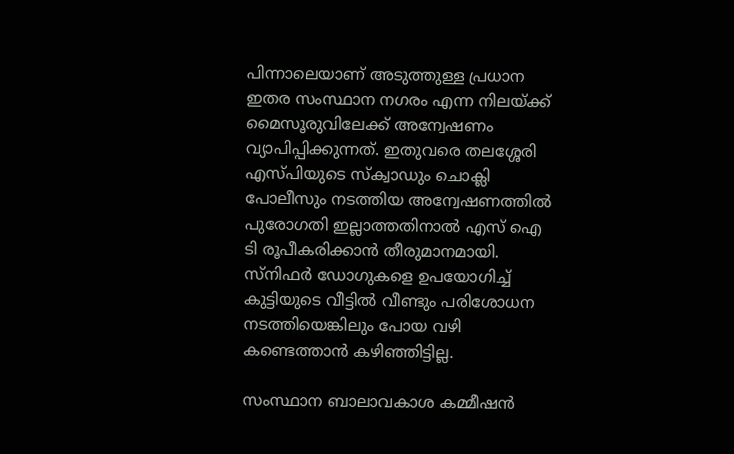പിന്നാലെയാണ് അടുത്തുള്ള പ്രധാന ഇതര സംസ്ഥാന നഗരം എന്ന നിലയ്ക്ക് മൈസൂരുവിലേക്ക് അന്വേഷണം വ്യാപിപ്പിക്കുന്നത്. ഇതുവരെ തലശ്ശേരി എസ്പിയുടെ സ്ക്വാഡും ചൊക്ലി പോലീസും നടത്തിയ അന്വേഷണത്തിൽ പുരോഗതി ഇല്ലാത്തതിനാൽ എസ് ഐ ടി രൂപീകരിക്കാൻ തീരുമാനമായി. സ്നിഫർ ഡോഗുകളെ ഉപയോഗിച്ച് കുട്ടിയുടെ വീട്ടിൽ വീണ്ടും പരിശോധന നടത്തിയെങ്കിലും പോയ വഴി കണ്ടെത്താൻ കഴിഞ്ഞിട്ടില്ല.

സംസ്ഥാന ബാലാവകാശ കമ്മീഷൻ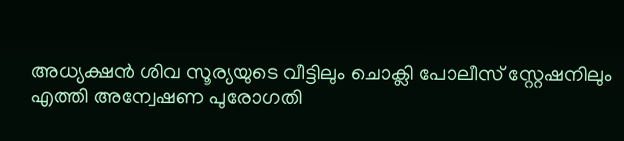അധ്യക്ഷൻ ശിവ സൂര്യയുടെ വീട്ടിലും ചൊക്ലി പോലീസ് സ്റ്റേഷനിലും എത്തി അന്വേഷണ പുരോഗതി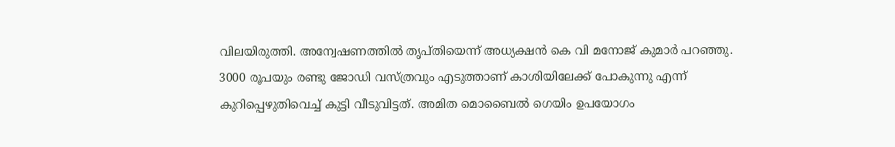വിലയിരുത്തി. അന്വേഷണത്തിൽ തൃപ്തിയെന്ന് അധ്യക്ഷൻ കെ വി മനോജ് കുമാർ പറഞ്ഞു. 3000 രൂപയും രണ്ടു ജോഡി വസ്ത്രവും എടുത്താണ് കാശിയിലേക്ക് പോകുന്നു എന്ന് കുറിപ്പെഴുതിവെച്ച് കുട്ടി വീടുവിട്ടത്. അമിത മൊബൈൽ ഗെയിം ഉപയോഗം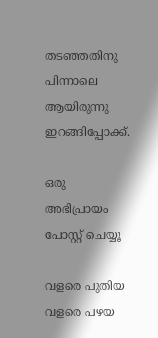തടഞ്ഞതിനു പിന്നാലെ ആയിരുന്നു ഇറങ്ങിപ്പോക്ക്.

ഒരു അഭിപ്രായം പോസ്റ്റ് ചെയ്യൂ

വളരെ പുതിയ വളരെ പഴയ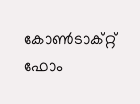കോൺടാക്റ്റ് ഫോം